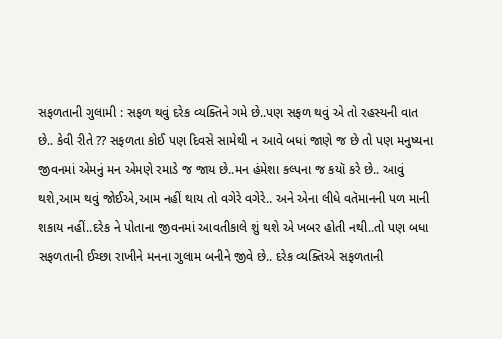સફળતાની ગુલામી : સફળ થવું દરેક વ્યક્તિને ગમે છે..પણ સફળ થવું એ તો રહસ્યની વાત છે.. કેવી રીતે ?? સફળતા કોઈ પણ દિવસે સામેથી ન આવે બધાં જાણે જ છે તો પણ મનુષ્યના જીવનમાં એમનું મન એમણે રમાડે જ જાય છે..મન હંમેશા કલ્પના જ કયૉ કરે છે.. આવું થશે,આમ થવું જોઈએ,આમ નહીં થાય તો વગેરે વગેરે.. અને એના લીધે વતૅમાનની પળ માની શકાય નહીં..દરેક ને પોતાના જીવનમાં આવતીકાલે શું થશે એ ખબર હોતી નથી..તો પણ બધા સફળતાની ઈચ્છા રાખીને મનના ગુલામ બનીને જીવે છે.. દરેક વ્યક્તિએ સફળતાની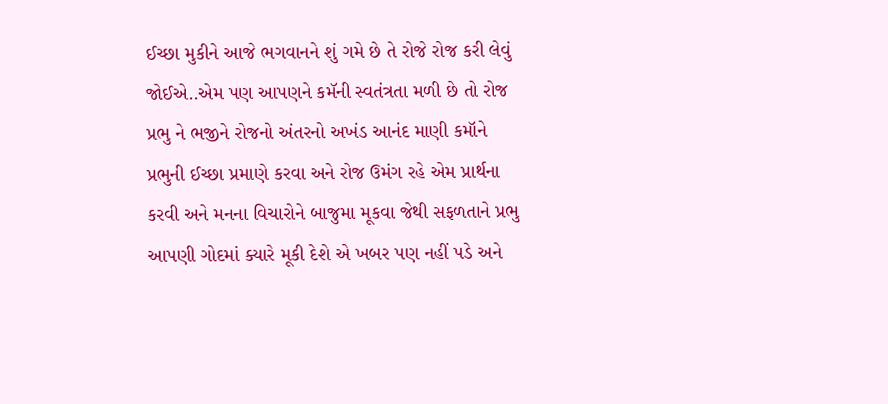ઈચ્છા મુકીને આજે ભગવાનને શું ગમે છે તે રોજે રોજ કરી લેવું જોઈએ..એમ પણ આપણને કમૅની સ્વતંત્રતા મળી છે તો રોજ પ્રભુ ને ભજીને રોજનો અંતરનો અખંડ આનંદ માણી કમૉને પ્રભુની ઈચ્છા પ્રમાણે કરવા અને રોજ ઉમંગ રહે એમ પ્રાર્થના કરવી અને મનના વિચારોને બાજુમા મૂકવા જેથી સફળતાને પ્રભુ આપણી ગોદમાં ક્યારે મૂકી દેશે એ ખબર પણ નહીં પડે અને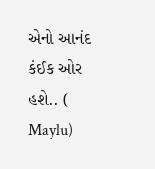એનો આનંદ કંઈક ઓર હશે.. ( Maylu)